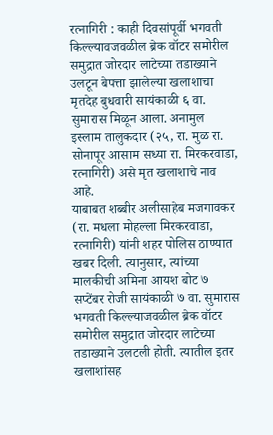रत्नागिरी : काही दिवसांपूर्वी भगवती किल्ल्यावजवळील ब्रेक वॉटर समोरील समुद्रात जोरदार लाटेच्या तडाख्याने उलटून बेपत्ता झालेल्या खलाशाचा मृतदेह बुधवारी सायंकाळी ६ वा. सुमारास मिळून आला. अनामुल इस्लाम तालुकदार (२५, रा. मुळ रा. सोनापूर आसाम सध्या रा. मिरकरवाडा, रत्नागिरी) असे मृत खलाशाचे नाव आहे.
याबाबत शब्बीर अलीसाहेब मजगावकर (रा. मधला मोहल्ला मिरकरवाडा, रत्नागिरी) यांनी शहर पोलिस ठाण्यात खबर दिली. त्यानुसार, त्यांच्या मालकीची अमिना आयश बोट ७ सप्टेंबर रोजी सायंकाळी ७ वा. सुमारास भगवती किल्ल्याजवळील ब्रेक वॉटर समोरील समुद्रात जोरदार लाटेच्या तडाख्याने उलटली होती. त्यातील इतर खलाशांसह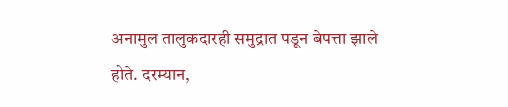अनामुल तालुकदारही समुद्रात पडून बेपत्ता झाले होते. दरम्यान,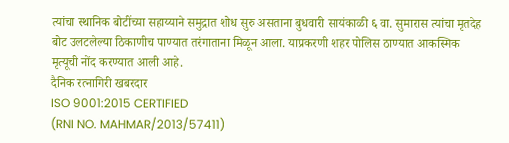त्यांचा स्थानिक बोटींच्या सहाय्याने समुद्रात शोध सुरु असताना बुधवारी सायंकाळी ६ वा. सुमारास त्यांचा मृतदेह बोट उलटलेल्या ठिकाणीच पाण्यात तरंगाताना मिळून आला. याप्रकरणी शहर पोलिस ठाण्यात आकस्मिक मृत्यूची नोंद करण्यात आली आहे.
दैनिक रत्नागिरी खबरदार
ISO 9001:2015 CERTIFIED
(RNI NO. MAHMAR/2013/57411)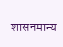शासनमान्य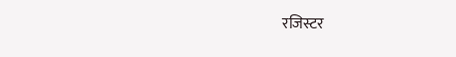रजिस्टर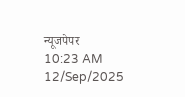न्यूजपेपर
10:23 AM 12/Sep/2025